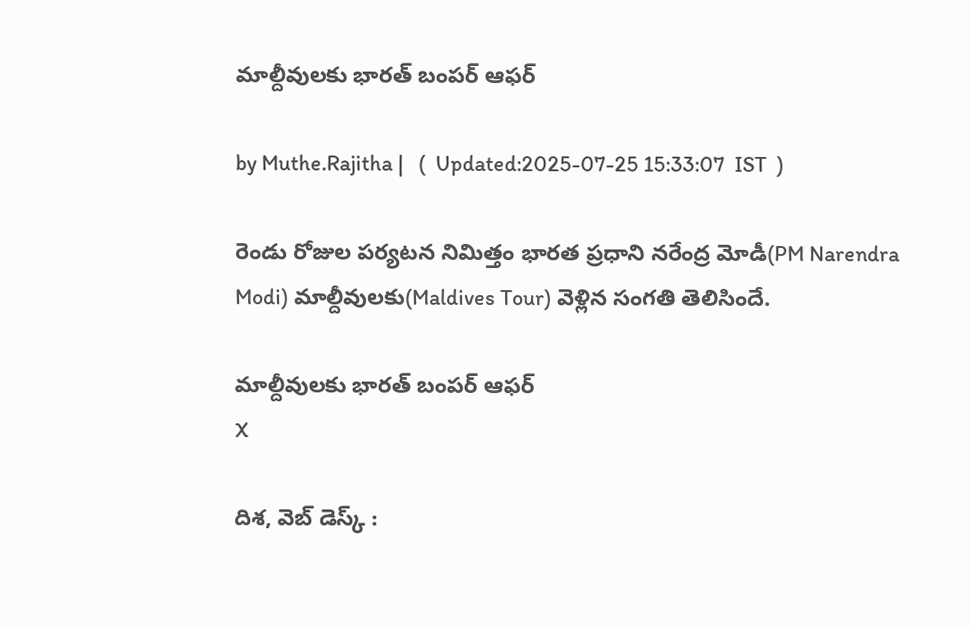మాల్దీవులకు భారత్ బంపర్ ఆఫర్

by Muthe.Rajitha |   (  Updated:2025-07-25 15:33:07  IST  )

రెండు రోజుల పర్యటన నిమిత్తం భారత ప్రధాని నరేంద్ర మోడీ(PM Narendra Modi) మాల్దీవులకు(Maldives Tour) వెళ్లిన సంగతి తెలిసిందే.

మాల్దీవులకు భారత్ బంపర్ ఆఫర్
X

దిశ, వెబ్ డెస్క్ :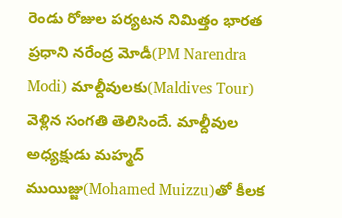రెండు రోజుల పర్యటన నిమిత్తం భారత ప్రధాని నరేంద్ర మోడీ(PM Narendra Modi) మాల్దీవులకు(Maldives Tour) వెళ్లిన సంగతి తెలిసిందే. మాల్దీవుల అధ్యక్షుడు మహ్మద్ ముయిజ్జు(Mohamed Muizzu)తో కీలక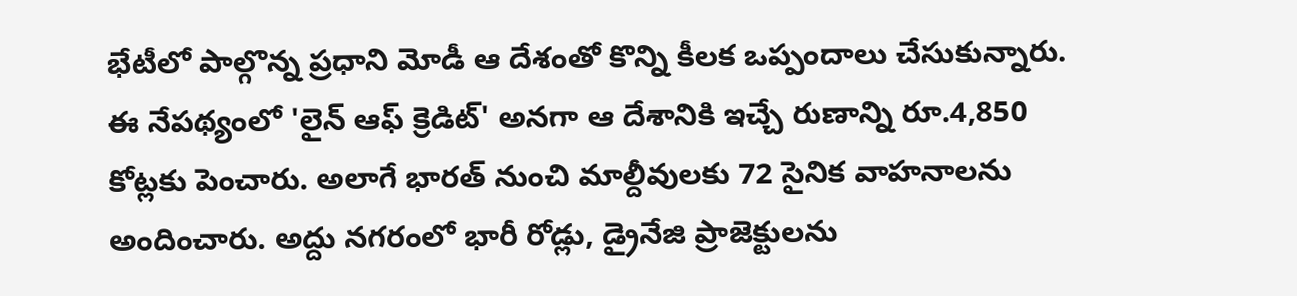భేటీలో పాల్గొన్న ప్రధాని మోడీ ఆ దేశంతో కొన్ని కీలక ఒప్పందాలు చేసుకున్నారు. ఈ నేపథ్యంలో 'లైన్ ఆఫ్ క్రెడిట్' అనగా ఆ దేశానికి ఇచ్చే రుణాన్ని రూ.4,850 కోట్లకు పెంచారు. అలాగే భారత్ నుంచి మాల్దీవులకు 72 సైనిక వాహనాలను అందించారు. అద్దు నగరంలో భారీ రోడ్లు, డ్రైనేజి ప్రాజెక్టులను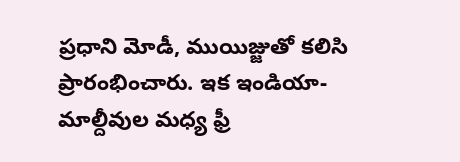ప్రధాని మోడీ, ముయిజ్జుతో కలిసి ప్రారంభించారు. ఇక ఇండియా-మాల్దీవుల మధ్య ఫ్రీ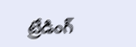ట్రేడింగ్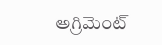అగ్రిమెంట్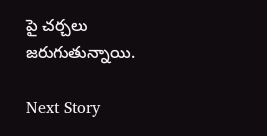పై చర్చలు జరుగుతున్నాయి.

Next Story